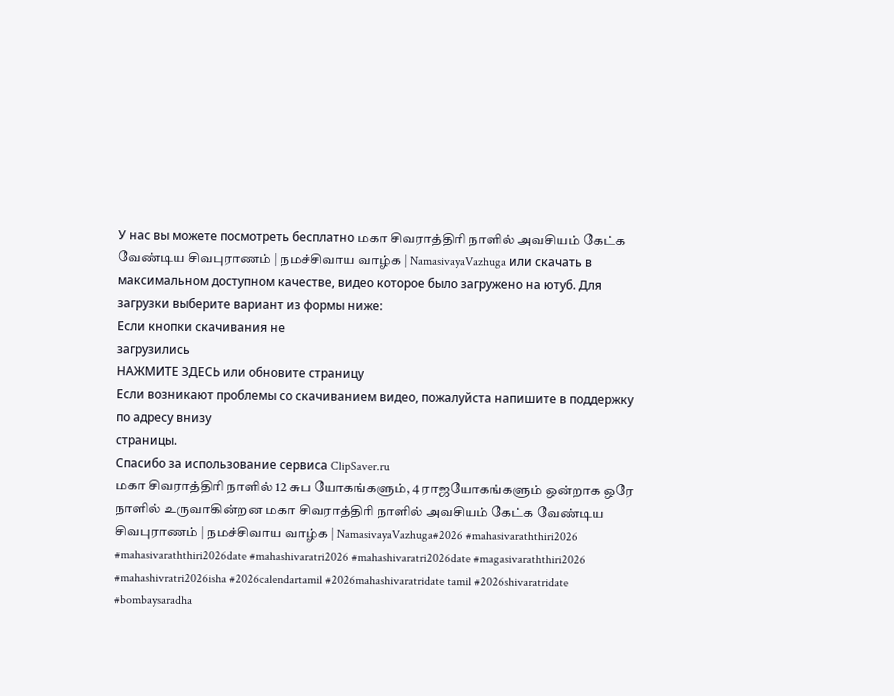У нас вы можете посмотреть бесплатно மகா சிவராத்திரி நாளில் அவசியம் கேட்க வேண்டிய சிவபுராணம் | நமச்சிவாய வாழ்க | NamasivayaVazhuga или скачать в максимальном доступном качестве, видео которое было загружено на ютуб. Для загрузки выберите вариант из формы ниже:
Если кнопки скачивания не
загрузились
НАЖМИТЕ ЗДЕСЬ или обновите страницу
Если возникают проблемы со скачиванием видео, пожалуйста напишите в поддержку по адресу внизу
страницы.
Спасибо за использование сервиса ClipSaver.ru
மகா சிவராத்திரி நாளில் 12 சுப யோகங்களும், 4 ராஜயோகங்களும் ஒன்றாக ஒரே நாளில் உருவாகின்றன மகா சிவராத்திரி நாளில் அவசியம் கேட்க வேண்டிய சிவபுராணம் | நமச்சிவாய வாழ்க | NamasivayaVazhuga#2026 #mahasivaraththiri2026 #mahasivaraththiri2026date #mahashivaratri2026 #mahashivaratri2026date #magasivaraththiri2026 #mahashivratri2026isha #2026calendartamil #2026mahashivaratridate tamil #2026shivaratridate #bombaysaradha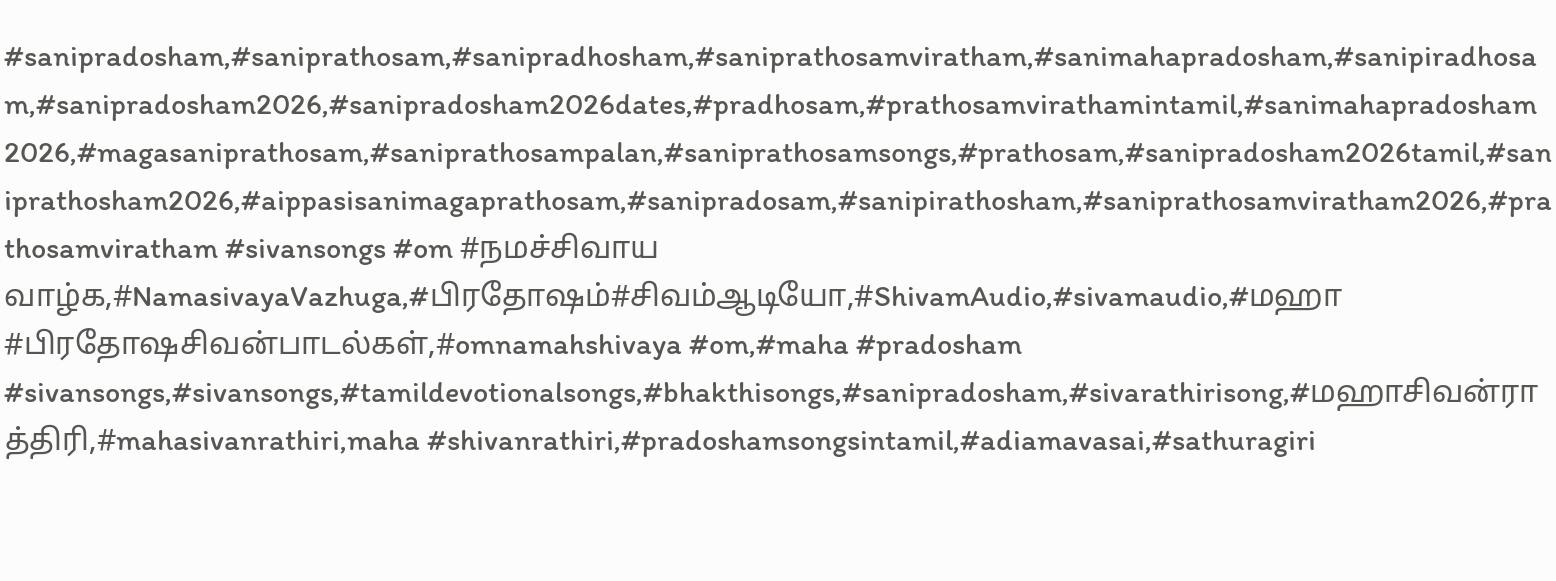#sanipradosham,#saniprathosam,#sanipradhosham,#saniprathosamviratham,#sanimahapradosham,#sanipiradhosam,#sanipradosham2026,#sanipradosham2026dates,#pradhosam,#prathosamvirathamintamil,#sanimahapradosham2026,#magasaniprathosam,#saniprathosampalan,#saniprathosamsongs,#prathosam,#sanipradosham2026tamil,#saniprathosham2026,#aippasisanimagaprathosam,#sanipradosam,#sanipirathosham,#saniprathosamviratham2026,#prathosamviratham #sivansongs #om #நமச்சிவாய வாழ்க,#NamasivayaVazhuga,#பிரதோஷம்#சிவம்ஆடியோ,#ShivamAudio,#sivamaudio,#மஹா #பிரதோஷசிவன்பாடல்கள்,#omnamahshivaya #om,#maha #pradosham #sivansongs,#sivansongs,#tamildevotionalsongs,#bhakthisongs,#sanipradosham,#sivarathirisong,#மஹாசிவன்ராத்திரி,#mahasivanrathiri,maha #shivanrathiri,#pradoshamsongsintamil,#adiamavasai,#sathuragiri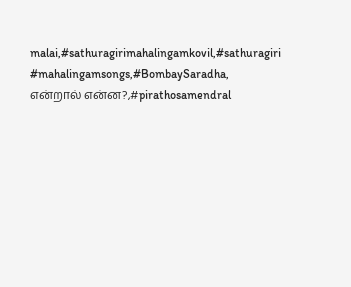malai,#sathuragirimahalingamkovil,#sathuragiri #mahalingamsongs,#BombaySaradha, என்றால் என்ன?,#pirathosamendral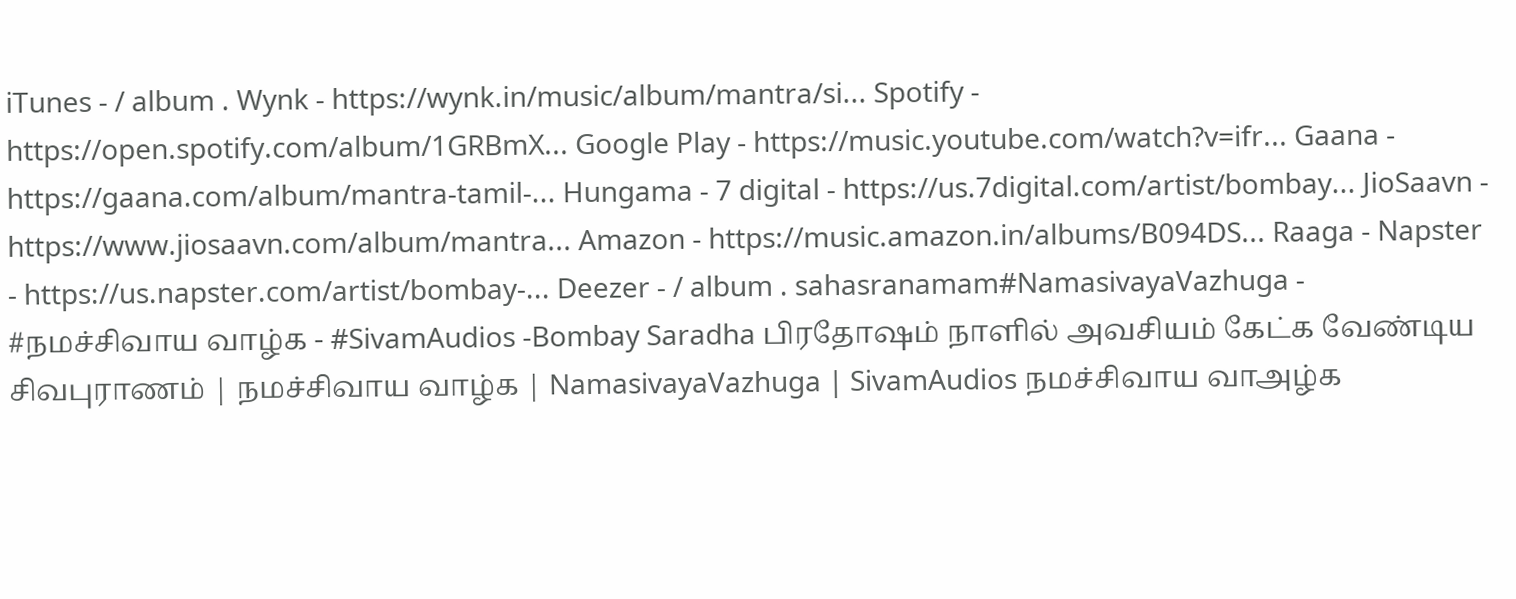iTunes - / album . Wynk - https://wynk.in/music/album/mantra/si... Spotify - https://open.spotify.com/album/1GRBmX... Google Play - https://music.youtube.com/watch?v=ifr... Gaana - https://gaana.com/album/mantra-tamil-... Hungama - 7 digital - https://us.7digital.com/artist/bombay... JioSaavn - https://www.jiosaavn.com/album/mantra... Amazon - https://music.amazon.in/albums/B094DS... Raaga - Napster - https://us.napster.com/artist/bombay-... Deezer - / album . sahasranamam#NamasivayaVazhuga - #நமச்சிவாய வாழ்க - #SivamAudios -Bombay Saradha பிரதோஷம் நாளில் அவசியம் கேட்க வேண்டிய சிவபுராணம் | நமச்சிவாய வாழ்க | NamasivayaVazhuga | SivamAudios நமச்சிவாய வாஅழ்க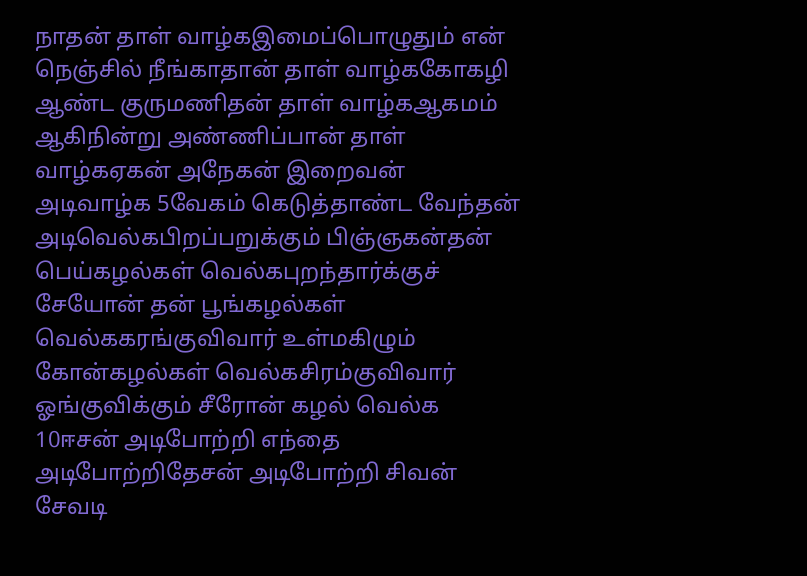நாதன் தாள் வாழ்கஇமைப்பொழுதும் என் நெஞ்சில் நீங்காதான் தாள் வாழ்ககோகழி ஆண்ட குருமணிதன் தாள் வாழ்கஆகமம் ஆகிநின்று அண்ணிப்பான் தாள் வாழ்கஏகன் அநேகன் இறைவன் அடிவாழ்க 5வேகம் கெடுத்தாண்ட வேந்தன் அடிவெல்கபிறப்பறுக்கும் பிஞ்ஞகன்தன் பெய்கழல்கள் வெல்கபுறந்தார்க்குச் சேயோன் தன் பூங்கழல்கள் வெல்ககரங்குவிவார் உள்மகிழும் கோன்கழல்கள் வெல்கசிரம்குவிவார் ஓங்குவிக்கும் சீரோன் கழல் வெல்க 10ஈசன் அடிபோற்றி எந்தை அடிபோற்றிதேசன் அடிபோற்றி சிவன் சேவடி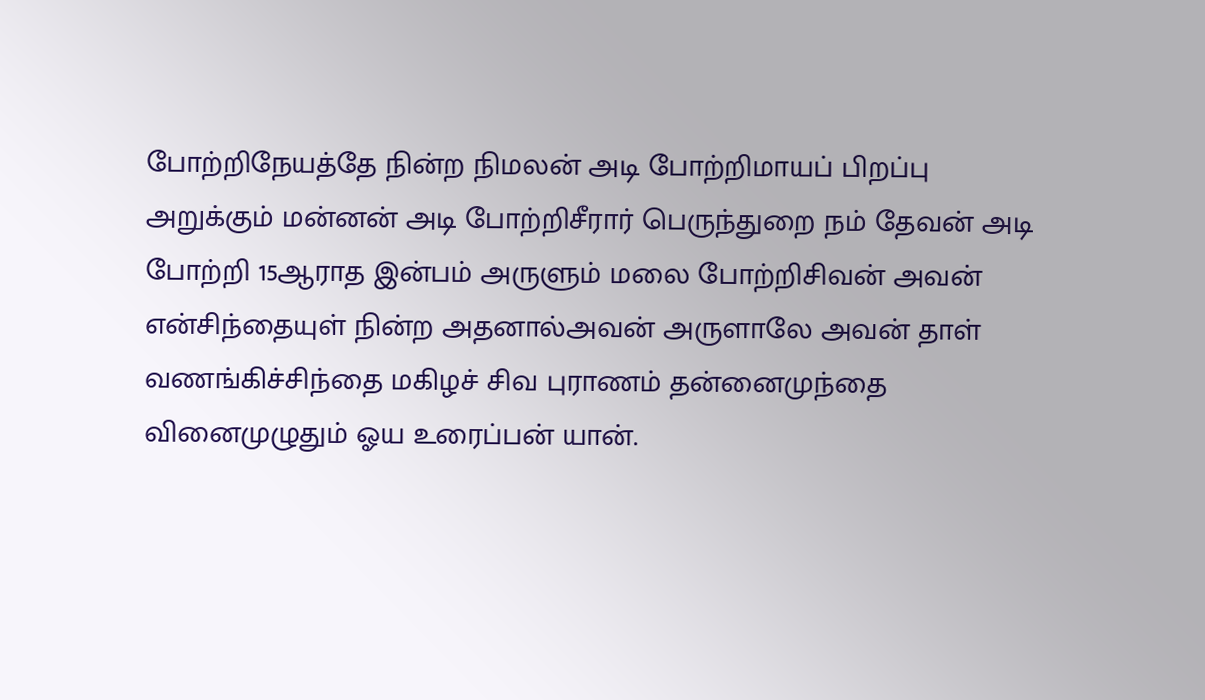போற்றிநேயத்தே நின்ற நிமலன் அடி போற்றிமாயப் பிறப்பு அறுக்கும் மன்னன் அடி போற்றிசீரார் பெருந்துறை நம் தேவன் அடி போற்றி 15ஆராத இன்பம் அருளும் மலை போற்றிசிவன் அவன் என்சிந்தையுள் நின்ற அதனால்அவன் அருளாலே அவன் தாள் வணங்கிச்சிந்தை மகிழச் சிவ புராணம் தன்னைமுந்தை வினைமுழுதும் ஓய உரைப்பன் யான்.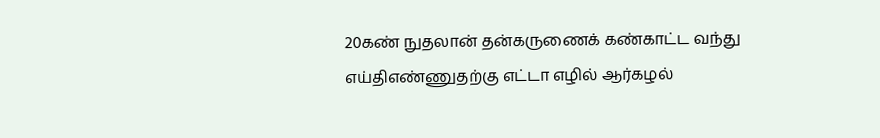20கண் நுதலான் தன்கருணைக் கண்காட்ட வந்து எய்திஎண்ணுதற்கு எட்டா எழில் ஆர்கழல்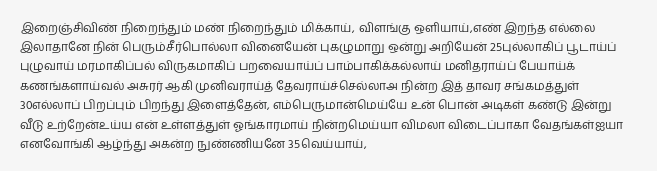இறைஞ்சிவிண் நிறைந்தும் மண் நிறைந்தும் மிக்காய், விளங்கு ஒளியாய்,எண் இறந்த எல்லை இலாதானே நின் பெரும்சீர்பொல்லா வினையேன் புகழுமாறு ஒன்று அறியேன் 25புல்லாகிப் பூடாய்ப் புழுவாய் மரமாகிப்பல் விருகமாகிப் பறவையாய்ப் பாம்பாகிக்கல்லாய் மனிதராய்ப் பேயாய்க் கணங்களாய்வல் அசுரர் ஆகி முனிவராய்த் தேவராய்ச்செல்லாஅ நின்ற இத் தாவர சங்கமத்துள் 30எல்லாப் பிறப்பும் பிறந்து இளைத்தேன், எம்பெருமான்மெய்யே உன் பொன் அடிகள் கண்டு இன்று வீடு உற்றேன்உய்ய என் உள்ளத்துள் ஓங்காரமாய் நின்றமெய்யா விமலா விடைப்பாகா வேதங்கள்ஐயா எனவோங்கி ஆழ்ந்து அகன்ற நுண்ணியனே 35வெய்யாய்,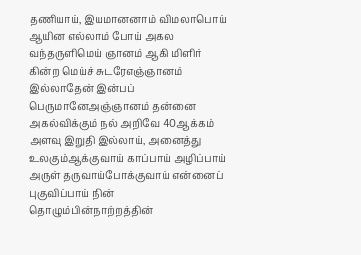தணியாய், இயமானனாம் விமலாபொய் ஆயின எல்லாம் போய் அகல வந்தருளிமெய் ஞானம் ஆகி மிளிர் கின்ற மெய்ச் சுடரேஎஞ்ஞானம் இல்லாதேன் இன்பப் பெருமானேஅஞ்ஞானம் தன்னை அகல்விக்கும் நல் அறிவே 40ஆக்கம் அளவு இறுதி இல்லாய், அனைத்து உலகும்ஆக்குவாய் காப்பாய் அழிப்பாய் அருள் தருவாய்போக்குவாய் என்னைப் புகுவிப்பாய் நின் தொழும்பின்நாற்றத்தின்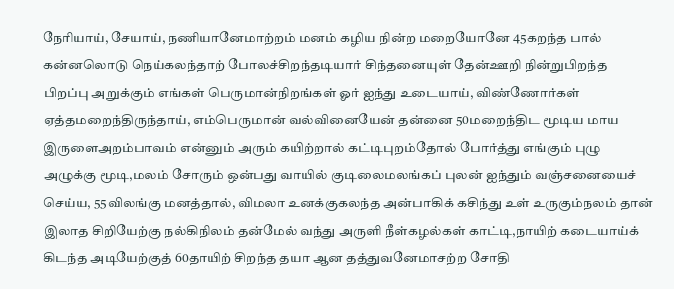நேரியாய், சேயாய், நணியானேமாற்றம் மனம் கழிய நின்ற மறையோனே 45கறந்த பால் கன்னலொடு நெய்கலந்தாற் போலச்சிறந்தடியார் சிந்தனையுள் தேன்ஊறி நின்றுபிறந்த பிறப்பு அறுக்கும் எங்கள் பெருமான்நிறங்கள் ஓர் ஐந்து உடையாய், விண்ணோர்கள் ஏத்தமறைந்திருந்தாய், எம்பெருமான் வல்வினையேன் தன்னை 50மறைந்திட மூடிய மாய இருளைஅறம்பாவம் என்னும் அரும் கயிற்றால் கட்டிபுறம்தோல் போர்த்து எங்கும் புழு அழுக்கு மூடி,மலம் சோரும் ஒன்பது வாயில் குடிலைமலங்கப் புலன் ஐந்தும் வஞ்சனையைச் செய்ய, 55விலங்கு மனத்தால், விமலா உனக்குகலந்த அன்பாகிக் கசிந்து உள் உருகும்நலம் தான் இலாத சிறியேற்கு நல்கிநிலம் தன்மேல் வந்து அருளி நீள்கழல்கள் காட்டி,நாயிற் கடையாய்க் கிடந்த அடியேற்குத் 60தாயிற் சிறந்த தயா ஆன தத்துவனேமாசற்ற சோதி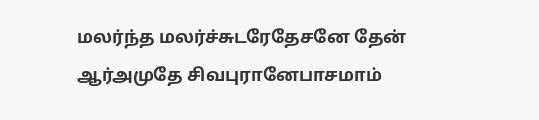மலர்ந்த மலர்ச்சுடரேதேசனே தேன் ஆர்அமுதே சிவபுரானேபாசமாம்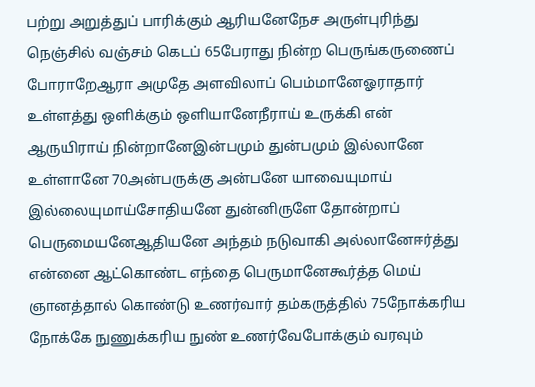பற்று அறுத்துப் பாரிக்கும் ஆரியனேநேச அருள்புரிந்து நெஞ்சில் வஞ்சம் கெடப் 65பேராது நின்ற பெருங்கருணைப் போராறேஆரா அமுதே அளவிலாப் பெம்மானேஓராதார் உள்ளத்து ஒளிக்கும் ஒளியானேநீராய் உருக்கி என் ஆருயிராய் நின்றானேஇன்பமும் துன்பமும் இல்லானே உள்ளானே 70அன்பருக்கு அன்பனே யாவையுமாய் இல்லையுமாய்சோதியனே துன்னிருளே தோன்றாப் பெருமையனேஆதியனே அந்தம் நடுவாகி அல்லானேஈர்த்து என்னை ஆட்கொண்ட எந்தை பெருமானேகூர்த்த மெய் ஞானத்தால் கொண்டு உணர்வார் தம்கருத்தில் 75நோக்கரிய நோக்கே நுணுக்கரிய நுண் உணர்வேபோக்கும் வரவும்